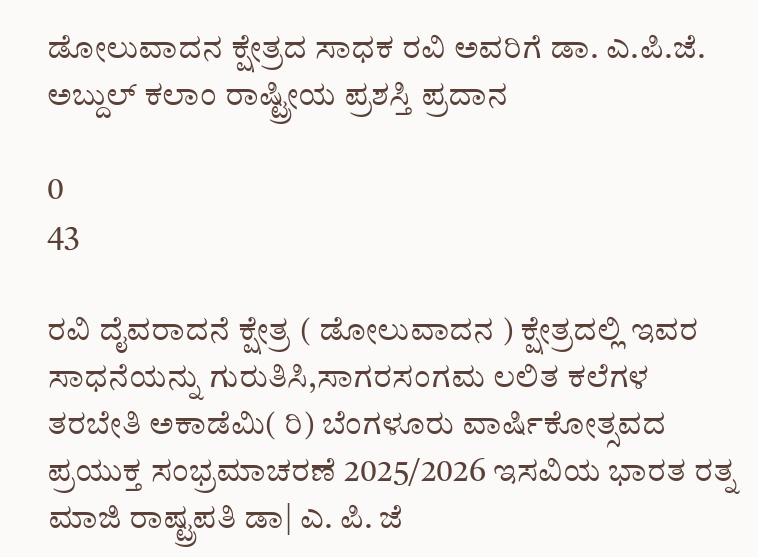ಡೋಲುವಾದನ ಕ್ಷೇತ್ರದ ಸಾಧಕ ರವಿ ಅವರಿಗೆ ಡಾ. ಎ.ಪಿ.ಜೆ. ಅಬ್ದುಲ್ ಕಲಾಂ ರಾಷ್ಟ್ರೀಯ ಪ್ರಶಸ್ತಿ ಪ್ರದಾನ

0
43

ರವಿ ದೈವರಾದನೆ ಕ್ಷೇತ್ರ ( ಡೋಲುವಾದನ ) ಕ್ಷೇತ್ರದಲ್ಲಿ ಇವರ ಸಾಧನೆಯನ್ನು ಗುರುತಿಸಿ,ಸಾಗರಸಂಗಮ ಲಲಿತ ಕಲೆಗಳ ತರಬೇತಿ ಅಕಾಡೆಮಿ( ರಿ) ಬೆಂಗಳೂರು ವಾರ್ಷಿಕೋತ್ಸವದ ಪ್ರಯುಕ್ತ ಸಂಭ್ರಮಾಚರಣೆ 2025/2026 ಇಸವಿಯ ಭಾರತ ರತ್ನ ಮಾಜಿ ರಾಷ್ಟ್ರಪತಿ ಡಾ| ಎ. ಪಿ. ಜೆ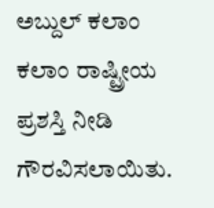ಅಬ್ದುಲ್ ಕಲಾಂ ಕಲಾಂ ರಾಷ್ಟ್ರೀಯ ಪ್ರಶಸ್ತಿ ನೀಡಿ ಗೌರವಿಸಲಾಯಿತು.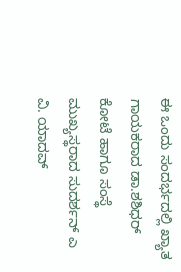ಈ ಒಂದು ಸಂದರ್ಭದಲ್ಲಿ ಖ್ಯಾತ ಗಾಯಕರಾದ ಡಾ.ಶಶಿಧರ್ ಕೋಟೆ ಹಾಗೂ ಸಂಸ್ಥೆ ಮುಖ್ಯಸ್ಥರಾದ ಸುದರ್ಶನ್ ಎ ವಿ. ಯಾದವ್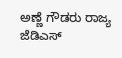ಅಣ್ಣೆ ಗೌಡರು ರಾಜ್ಯ ಜೆಡಿಎಸ್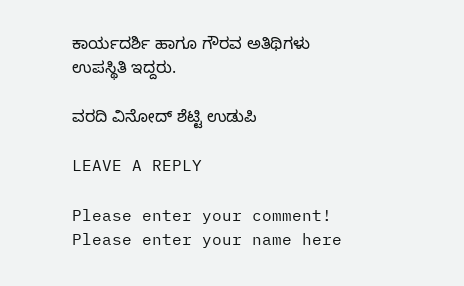ಕಾರ್ಯದರ್ಶಿ ಹಾಗೂ ಗೌರವ ಅತಿಥಿಗಳು ಉಪಸ್ಥಿತಿ ಇದ್ದರು.

ವರದಿ ವಿನೋದ್ ಶೆಟ್ಟಿ ಉಡುಪಿ

LEAVE A REPLY

Please enter your comment!
Please enter your name here